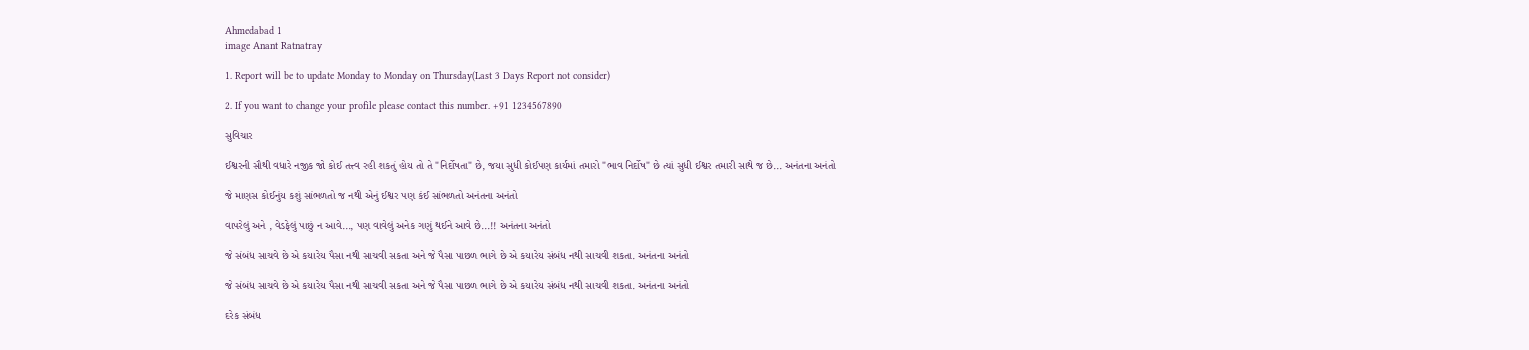Ahmedabad 1
image Anant Ratnatray

1. Report will be to update Monday to Monday on Thursday(Last 3 Days Report not consider)

2. If you want to change your profile please contact this number. +91 1234567890

સુવિચાર

ઈશ્વરની સૌથી વધારે નજીક જો કોઈ તત્ત્વ રહી શકતું હોય તો તે "નિર્દોષતા" છે, જયા સુધી કોઈપણ કાર્યમાં તમારો "ભાવ નિર્દોષ" છે ત્યાં સુધી ઈશ્વર તમારી સાથે જ છે... અનંતના અનંતો

જે માણસ કોઈનુંય કશું સાંભળતો જ નથી એનું ઈશ્વર પણ કંઈ સાંભળતો અનંતના અનંતો

વાપરેલું અને , વેડફેલું પાછું ન આવે..., પણ વાવેલું અનેક ગણું થઈને આવે છે...!! અનંતના અનંતો

જે સંબંધ સાચવે છે એ કયારેય પૈસા નથી સાચવી સકતા અને જે પૈસા પાછળ ભાગે છે એ કયારેય સંબંધ નથી સાચવી શકતા. અનંતના અનંતો

જે સંબંધ સાચવે છે એ કયારેય પૈસા નથી સાચવી સકતા અને જે પૈસા પાછળ ભાગે છે એ કયારેય સંબંધ નથી સાચવી શકતા. અનંતના અનંતો

દરેક સંબંધ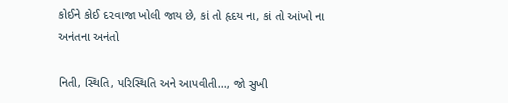કોઈને કોઈ દ૨વાજા ખોલી જાય છે, કાં તો હૃદય ના, કાં તો આંખો ના અનંતના અનંતો

નિતી, સ્થિતિ, પરિસ્થિતિ અને આપવીતી..., જો સુખી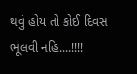થવું હોય તો કોઈ દિવસ ભૂલવી નહિ....!!!!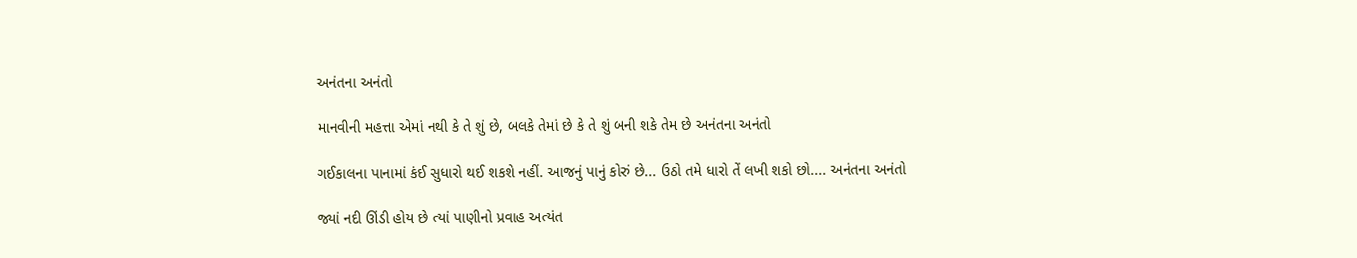અનંતના અનંતો

માનવીની મહત્તા એમાં નથી કે તે શું છે, બલકે તેમાં છે કે તે શું બની શકે તેમ છે અનંતના અનંતો

ગઈકાલના પાનામાં કંઈ સુધારો થઈ શકશે નહીં. આજનું પાનું કોરું છે... ઉઠો તમે ધારો તેં લખી શકો છો.... અનંતના અનંતો

જ્યાં નદી ઊંડી હોય છે ત્યાં પાણીનો પ્રવાહ અત્યંત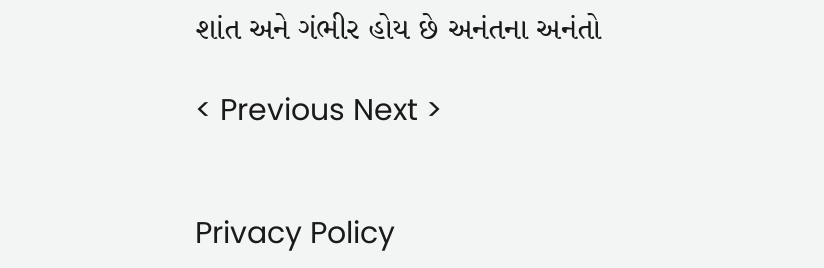શાંત અને ગંભીર હોય છે અનંતના અનંતો

< Previous Next >


Privacy Policy